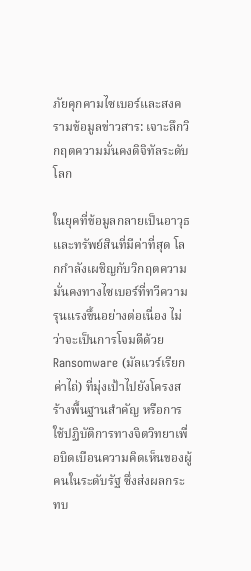ภัยคุกคามไซเบอร์และสงครามข้อมูลข่าวสาร: เจาะลึกวิกฤตความมั่นคงดิจิทัลระดับโลก

ในยุคที่ข้อมูลกลายเป็นอาวุธและทรัพย์สินที่มีค่าที่สุด โลกกำลังเผชิญกับวิกฤตความมั่นคงทางไซเบอร์ที่ทวีความรุนแรงขึ้นอย่างต่อเนื่อง ไม่ว่าจะเป็นการโจมตีด้วย Ransomware (มัลแวร์เรียกค่าไถ่) ที่มุ่งเป้าไปยังโครงสร้างพื้นฐานสำคัญ หรือการใช้ปฏิบัติการทางจิตวิทยาเพื่อบิดเบือนความคิดเห็นของผู้คนในระดับรัฐ ซึ่งส่งผลกระทบ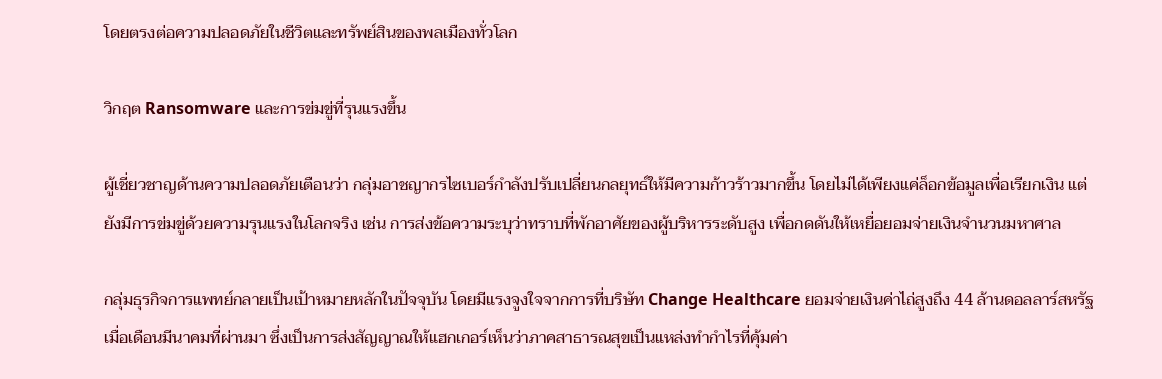โดยตรงต่อความปลอดภัยในชีวิตและทรัพย์สินของพลเมืองทั่วโลก

วิกฤต Ransomware และการข่มขู่ที่รุนแรงขึ้น

ผู้เชี่ยวชาญด้านความปลอดภัยเตือนว่า กลุ่มอาชญากรไซเบอร์กำลังปรับเปลี่ยนกลยุทธ์ให้มีความก้าวร้าวมากขึ้น โดยไม่ได้เพียงแค่ล็อกข้อมูลเพื่อเรียกเงิน แต่ยังมีการข่มขู่ด้วยความรุนแรงในโลกจริง เช่น การส่งข้อความระบุว่าทราบที่พักอาศัยของผู้บริหารระดับสูง เพื่อกดดันให้เหยื่อยอมจ่ายเงินจำนวนมหาศาล

กลุ่มธุรกิจการแพทย์กลายเป็นเป้าหมายหลักในปัจจุบัน โดยมีแรงจูงใจจากการที่บริษัท Change Healthcare ยอมจ่ายเงินค่าไถ่สูงถึง 44 ล้านดอลลาร์สหรัฐเมื่อเดือนมีนาคมที่ผ่านมา ซึ่งเป็นการส่งสัญญาณให้แฮกเกอร์เห็นว่าภาคสาธารณสุขเป็นแหล่งทำกำไรที่คุ้มค่า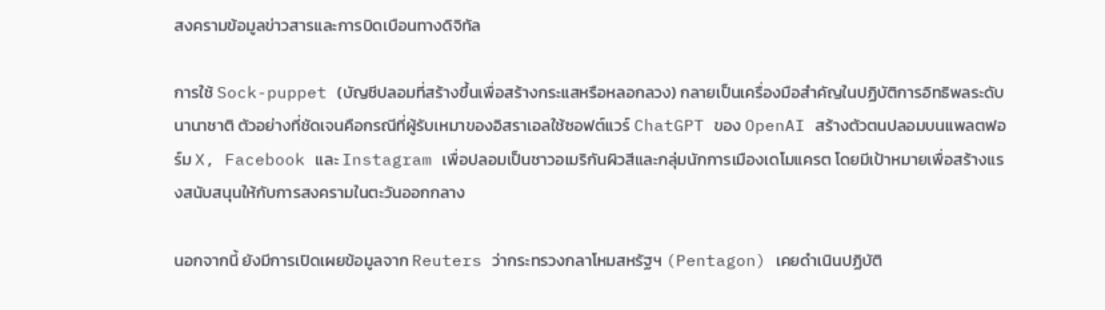สงครามข้อมูลข่าวสารและการบิดเบือนทางดิจิทัล

การใช้ Sock-puppet (บัญชีปลอมที่สร้างขึ้นเพื่อสร้างกระแสหรือหลอกลวง) กลายเป็นเครื่องมือสำคัญในปฏิบัติการอิทธิพลระดับนานาชาติ ตัวอย่างที่ชัดเจนคือกรณีที่ผู้รับเหมาของอิสราเอลใช้ซอฟต์แวร์ ChatGPT ของ OpenAI สร้างตัวตนปลอมบนแพลตฟอร์ม X, Facebook และ Instagram เพื่อปลอมเป็นชาวอเมริกันผิวสีและกลุ่มนักการเมืองเดโมแครต โดยมีเป้าหมายเพื่อสร้างแรงสนับสนุนให้กับการสงครามในตะวันออกกลาง

นอกจากนี้ ยังมีการเปิดเผยข้อมูลจาก Reuters ว่ากระทรวงกลาโหมสหรัฐฯ (Pentagon) เคยดำเนินปฏิบัติ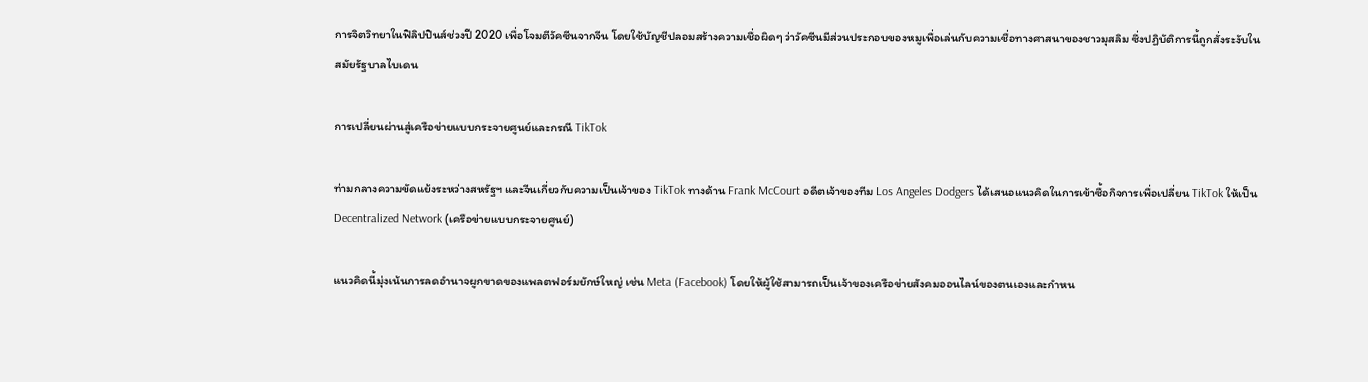การจิตวิทยาในฟิลิปปินส์ช่วงปี 2020 เพื่อโจมตีวัคซีนจากจีน โดยใช้บัญชีปลอมสร้างความเชื่อผิดๆ ว่าวัคซีนมีส่วนประกอบของหมูเพื่อเล่นกับความเชื่อทางศาสนาของชาวมุสลิม ซึ่งปฏิบัติการนี้ถูกสั่งระงับในสมัยรัฐบาลไบเดน

การเปลี่ยนผ่านสู่เครือข่ายแบบกระจายศูนย์และกรณี TikTok

ท่ามกลางความขัดแย้งระหว่างสหรัฐฯ และจีนเกี่ยวกับความเป็นเจ้าของ TikTok ทางด้าน Frank McCourt อดีตเจ้าของทีม Los Angeles Dodgers ได้เสนอแนวคิดในการเข้าซื้อกิจการเพื่อเปลี่ยน TikTok ให้เป็น Decentralized Network (เครือข่ายแบบกระจายศูนย์)

แนวคิดนี้มุ่งเน้นการลดอำนาจผูกขาดของแพลตฟอร์มยักษ์ใหญ่ เช่น Meta (Facebook) โดยให้ผู้ใช้สามารถเป็นเจ้าของเครือข่ายสังคมออนไลน์ของตนเองและกำหน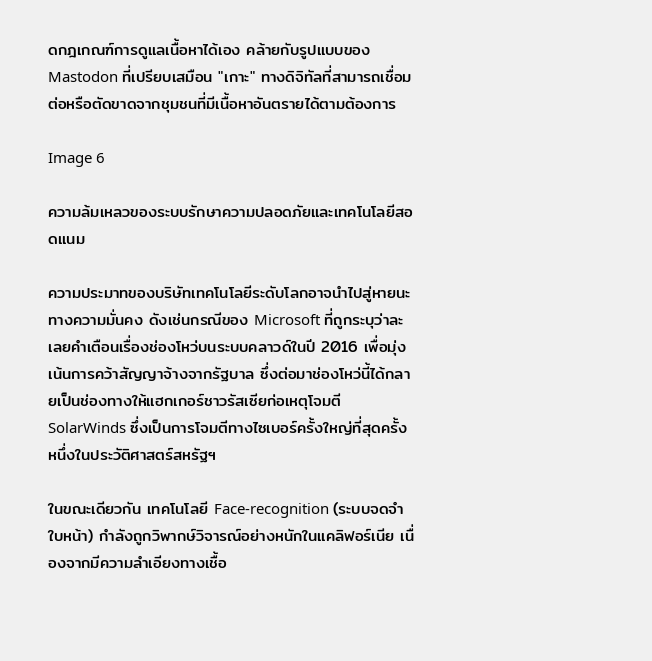ดกฎเกณฑ์การดูแลเนื้อหาได้เอง คล้ายกับรูปแบบของ Mastodon ที่เปรียบเสมือน "เกาะ" ทางดิจิทัลที่สามารถเชื่อมต่อหรือตัดขาดจากชุมชนที่มีเนื้อหาอันตรายได้ตามต้องการ

Image 6

ความล้มเหลวของระบบรักษาความปลอดภัยและเทคโนโลยีสอดแนม

ความประมาทของบริษัทเทคโนโลยีระดับโลกอาจนำไปสู่หายนะทางความมั่นคง ดังเช่นกรณีของ Microsoft ที่ถูกระบุว่าละเลยคำเตือนเรื่องช่องโหว่บนระบบคลาวด์ในปี 2016 เพื่อมุ่งเน้นการคว้าสัญญาจ้างจากรัฐบาล ซึ่งต่อมาช่องโหว่นี้ได้กลายเป็นช่องทางให้แฮกเกอร์ชาวรัสเซียก่อเหตุโจมตี SolarWinds ซึ่งเป็นการโจมตีทางไซเบอร์ครั้งใหญ่ที่สุดครั้งหนึ่งในประวัติศาสตร์สหรัฐฯ

ในขณะเดียวกัน เทคโนโลยี Face-recognition (ระบบจดจำใบหน้า) กำลังถูกวิพากษ์วิจารณ์อย่างหนักในแคลิฟอร์เนีย เนื่องจากมีความลำเอียงทางเชื้อ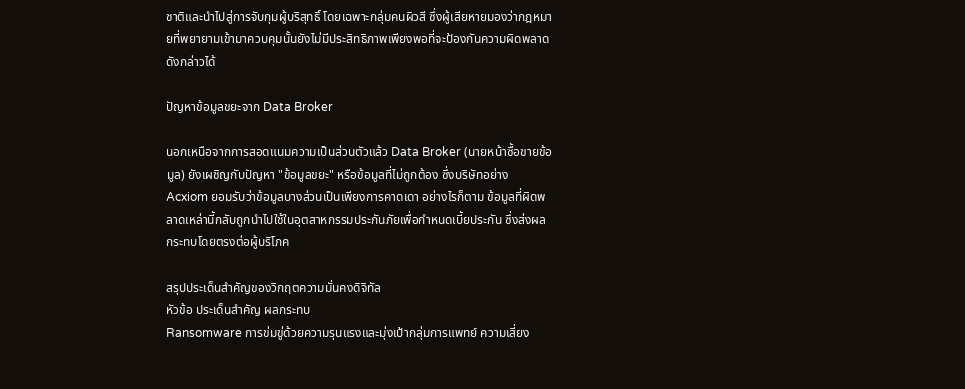ชาติและนำไปสู่การจับกุมผู้บริสุทธิ์ โดยเฉพาะกลุ่มคนผิวสี ซึ่งผู้เสียหายมองว่ากฎหมายที่พยายามเข้ามาควบคุมนั้นยังไม่มีประสิทธิภาพเพียงพอที่จะป้องกันความผิดพลาดดังกล่าวได้

ปัญหาข้อมูลขยะจาก Data Broker

นอกเหนือจากการสอดแนมความเป็นส่วนตัวแล้ว Data Broker (นายหน้าซื้อขายข้อมูล) ยังเผชิญกับปัญหา "ข้อมูลขยะ" หรือข้อมูลที่ไม่ถูกต้อง ซึ่งบริษัทอย่าง Acxiom ยอมรับว่าข้อมูลบางส่วนเป็นเพียงการคาดเดา อย่างไรก็ตาม ข้อมูลที่ผิดพลาดเหล่านี้กลับถูกนำไปใช้ในอุตสาหกรรมประกันภัยเพื่อกำหนดเบี้ยประกัน ซึ่งส่งผลกระทบโดยตรงต่อผู้บริโภค

สรุปประเด็นสำคัญของวิกฤตความมั่นคงดิจิทัล
หัวข้อ ประเด็นสำคัญ ผลกระทบ
Ransomware การข่มขู่ด้วยความรุนแรงและมุ่งเป้ากลุ่มการแพทย์ ความเสี่ยง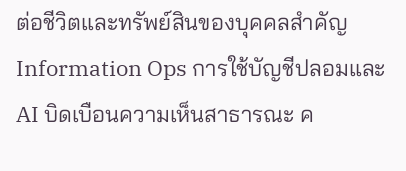ต่อชีวิตและทรัพย์สินของบุคคลสำคัญ
Information Ops การใช้บัญชีปลอมและ AI บิดเบือนความเห็นสาธารณะ ค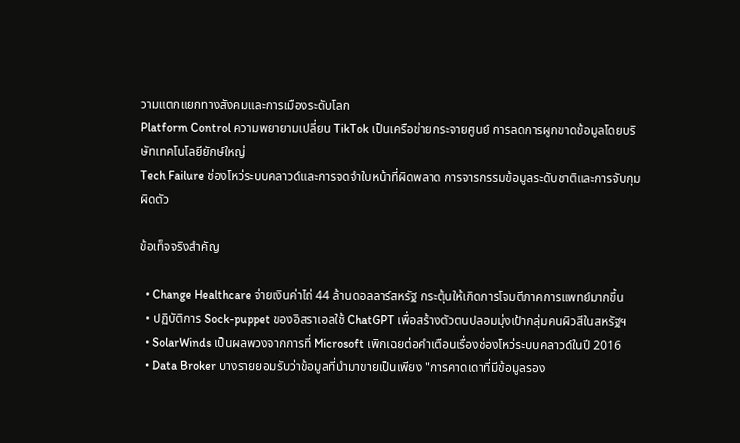วามแตกแยกทางสังคมและการเมืองระดับโลก
Platform Control ความพยายามเปลี่ยน TikTok เป็นเครือข่ายกระจายศูนย์ การลดการผูกขาดข้อมูลโดยบริษัทเทคโนโลยียักษ์ใหญ่
Tech Failure ช่องโหว่ระบบคลาวด์และการจดจำใบหน้าที่ผิดพลาด การจารกรรมข้อมูลระดับชาติและการจับกุมผิดตัว

ข้อเท็จจริงสำคัญ

  • Change Healthcare จ่ายเงินค่าไถ่ 44 ล้านดอลลาร์สหรัฐ กระตุ้นให้เกิดการโจมตีภาคการแพทย์มากขึ้น
  • ปฏิบัติการ Sock-puppet ของอิสราเอลใช้ ChatGPT เพื่อสร้างตัวตนปลอมมุ่งเป้ากลุ่มคนผิวสีในสหรัฐฯ
  • SolarWinds เป็นผลพวงจากการที่ Microsoft เพิกเฉยต่อคำเตือนเรื่องช่องโหว่ระบบคลาวด์ในปี 2016
  • Data Broker บางรายยอมรับว่าข้อมูลที่นำมาขายเป็นเพียง "การคาดเดาที่มีข้อมูลรอง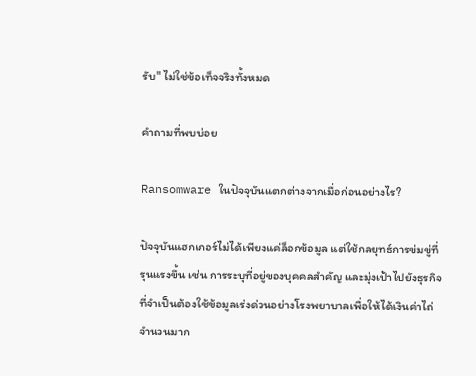รับ" ไม่ใช่ข้อเท็จจริงทั้งหมด

คำถามที่พบบ่อย

Ransomware ในปัจจุบันแตกต่างจากเมื่อก่อนอย่างไร?

ปัจจุบันแฮกเกอร์ไม่ได้เพียงแค่ล็อกข้อมูล แต่ใช้กลยุทธ์การข่มขู่ที่รุนแรงขึ้น เช่น การระบุที่อยู่ของบุคคลสำคัญ และมุ่งเป้าไปยังธุรกิจที่จำเป็นต้องใช้ข้อมูลเร่งด่วนอย่างโรงพยาบาลเพื่อให้ได้เงินค่าไถ่จำนวนมาก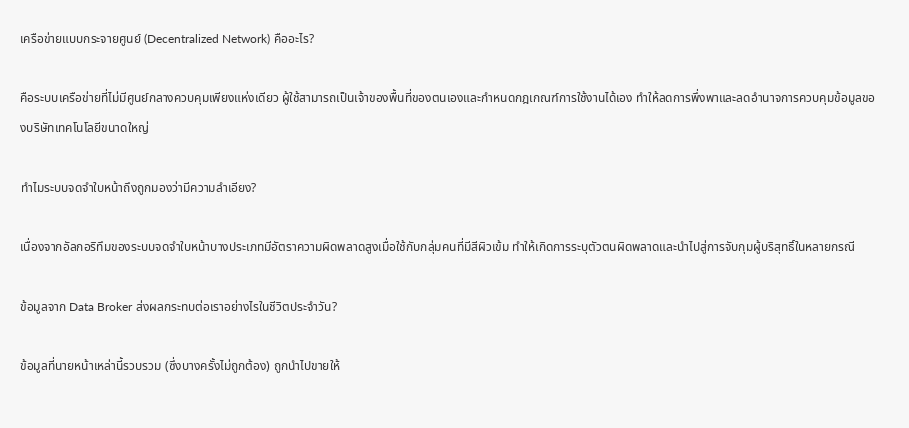เครือข่ายแบบกระจายศูนย์ (Decentralized Network) คืออะไร?

คือระบบเครือข่ายที่ไม่มีศูนย์กลางควบคุมเพียงแห่งเดียว ผู้ใช้สามารถเป็นเจ้าของพื้นที่ของตนเองและกำหนดกฎเกณฑ์การใช้งานได้เอง ทำให้ลดการพึ่งพาและลดอำนาจการควบคุมข้อมูลของบริษัทเทคโนโลยีขนาดใหญ่

ทำไมระบบจดจำใบหน้าถึงถูกมองว่ามีความลำเอียง?

เนื่องจากอัลกอริทึมของระบบจดจำใบหน้าบางประเภทมีอัตราความผิดพลาดสูงเมื่อใช้กับกลุ่มคนที่มีสีผิวเข้ม ทำให้เกิดการระบุตัวตนผิดพลาดและนำไปสู่การจับกุมผู้บริสุทธิ์ในหลายกรณี

ข้อมูลจาก Data Broker ส่งผลกระทบต่อเราอย่างไรในชีวิตประจำวัน?

ข้อมูลที่นายหน้าเหล่านี้รวบรวม (ซึ่งบางครั้งไม่ถูกต้อง) ถูกนำไปขายให้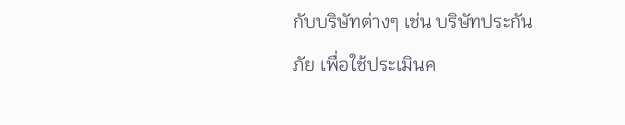กับบริษัทต่างๆ เช่น บริษัทประกันภัย เพื่อใช้ประเมินค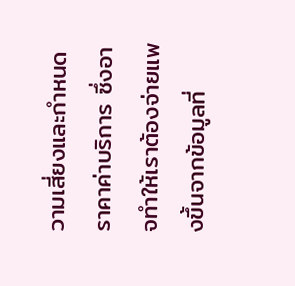วามเสี่ยงและกำหนดราคาค่าบริการ ซึ่งอาจทำให้เราต้องจ่ายแพงขึ้นจากข้อมูลที่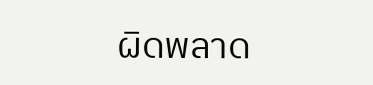ผิดพลาด